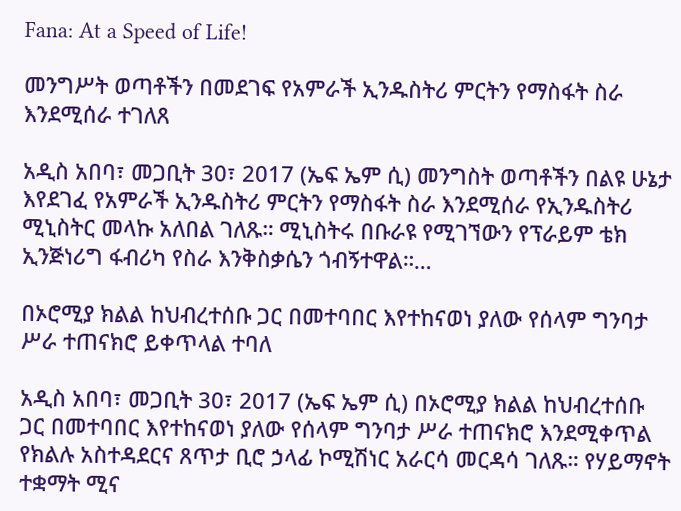Fana: At a Speed of Life!

መንግሥት ወጣቶችን በመደገፍ የአምራች ኢንዱስትሪ ምርትን የማስፋት ስራ እንደሚሰራ ተገለጸ

አዲስ አበባ፣ መጋቢት 30፣ 2017 (ኤፍ ኤም ሲ) መንግስት ወጣቶችን በልዩ ሁኔታ እየደገፈ የአምራች ኢንዱስትሪ ምርትን የማስፋት ስራ እንደሚሰራ የኢንዱስትሪ ሚኒስትር መላኩ አለበል ገለጹ። ሚኒስትሩ በቡራዩ የሚገኘውን የፕራይም ቴክ ኢንጅነሪግ ፋብሪካ የስራ እንቅስቃሴን ጎብኝተዋል።…

በኦሮሚያ ክልል ከህብረተሰቡ ጋር በመተባበር እየተከናወነ ያለው የሰላም ግንባታ ሥራ ተጠናክሮ ይቀጥላል ተባለ

አዲስ አበባ፣ መጋቢት 30፣ 2017 (ኤፍ ኤም ሲ) በኦሮሚያ ክልል ከህብረተሰቡ ጋር በመተባበር እየተከናወነ ያለው የሰላም ግንባታ ሥራ ተጠናክሮ እንደሚቀጥል የክልሉ አስተዳደርና ጸጥታ ቢሮ ኃላፊ ኮሚሽነር አራርሳ መርዳሳ ገለጹ። የሃይማኖት ተቋማት ሚና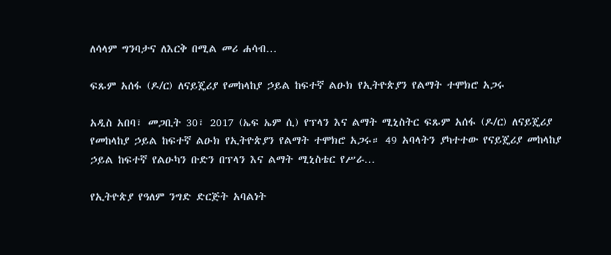ለሳላም ግንባታና ለእርቅ በሚል መሪ ሐሳብ…

ፍጹም አሰፋ (ዶ/ር) ለናይጄሪያ የመከላከያ ኃይል ከፍተኛ ልዑክ የኢትዮጵያን የልማት ተሞክሮ አጋሩ

አዲስ አበባ፣ መጋቢት 30፣ 2017 (ኤፍ ኤም ሲ) የፕላን እና ልማት ሚኒስትር ፍጹም አሰፋ (ዶ/ር) ለናይጄሪያ የመከላከያ ኃይል ከፍተኛ ልዑክ የኢትዮጵያን የልማት ተሞክሮ አጋሩ። 49 አባላትን ያካተተው የናይጄሪያ መከላከያ ኃይል ከፍተኛ የልዑካን ቡድን በፕላን እና ልማት ሚኒስቴር የሥራ…

የኢትዮጵያ የዓለም ንግድ ድርጅት አባልነት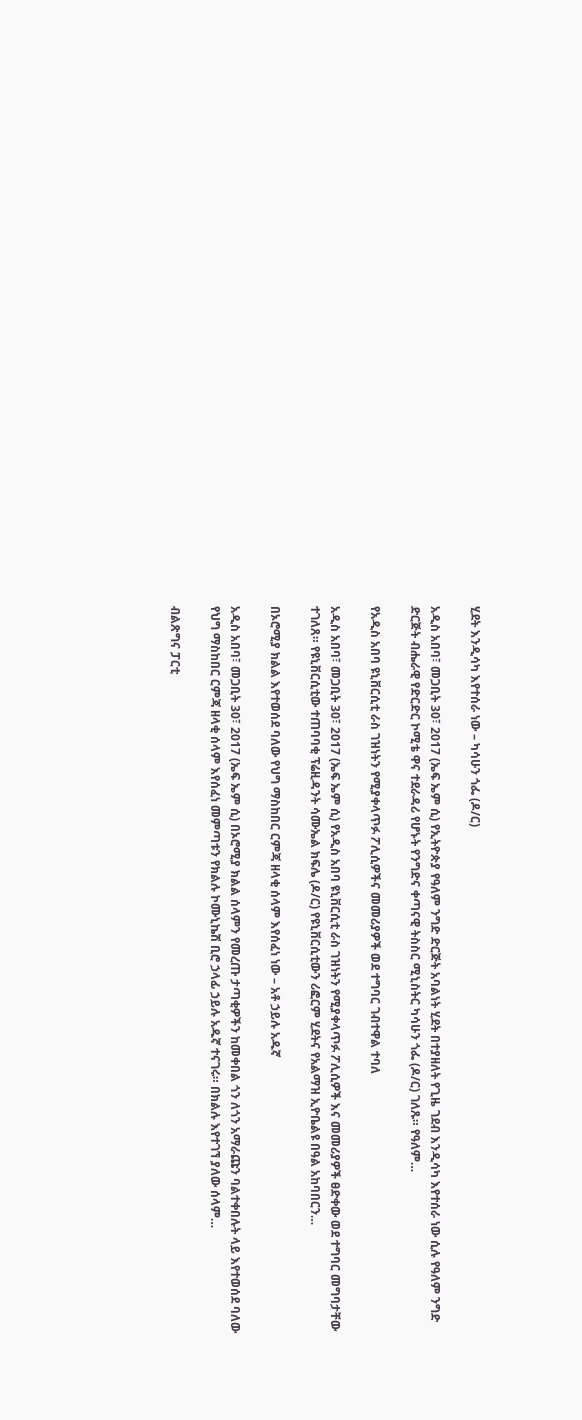ሂደት እንዲሳካ እየተሰራ ነው – ካሳሁን ጎፌ (ዶ/ር)

አዲስ አበባ፣ መጋቢት 30፣ 2017 (ኤፍ ኤም ሲ) የኢትዮጵያ የዓለም ንግድ ድርጅት አባልነት ሂደት በተያዘለት የጊዜ ገደብ እንዲሳካ እየተሰራ ነው ሲሉ የዓለም ንግድ ድርጅት ብሔራዊ የድርድር ኮሚቴ ዋና ተደራዳሪ የሆኑት የንግድና ቀጣናዊ ትስስር ሚኒስትር ካሳሁን ጎፌ (ዶ/ር) ገለጹ። የዓለም…

የአዲስ አበባ ዩኒቨርሲቲ ራስ ገዝነትን የሚያቀላጥፉ ፖሊሲዎችና መመሪያዎች ወደ ተግባር ገብተዋል ተባለ

አዲስ አበባ፣ መጋቢት 30፣ 2017 (ኤፍ ኤም ሲ) የአዲስ አበባ ዩኒቨርሲቲ ራስ ገዝነትን የሚያቀላጥፉ ፖሊሲዎች እና መመሪያዎች ፀድቀው ወደ ተግባር መግባታቸው ተገለጸ። የዩኒቨርሲቲው ተጠባባቂ ፕሬዚዳንት ሳሙኤል ክፍሌ (ዶ/ር) የዩኒቨርሲቲውን ሪፎርም ሂደትና የአልማዝ ኢዮቤልዩ በዓል አከባበርን…

በኦሮሚያ ክልል እየተወሰደ ባለው የህግ ማስከበር ርምጃ ዘላቂ ሰላም እየሰፈነ ነው – አቶ ኃይሉ አዱኛ

አዲስ አበባ፣ መጋቢት 30፣ 2017 (ኤፍ ኤም ሲ) በኦሮሚያ ክልል ሰላምን የመረጡ ታጣቂዎችን ከመቀበል ጎን ለጎን አማራጩን ባልተቀበሉት ላይ እየተወሰደ ባለው የህግ ማስከበር ርምጃ ዘላቂ ሰላም እየሰፈነ መምጣቱን የክልሉ ኮሙኒኬሽ ቢሮ ኃላፊ ኃይሉ አዱኛ ተናገሩ። በክልሉ እየተገኘ ያለው ሰላም…

ብልጽግና ፓርቲ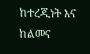ከተረጂነት እና ከልመና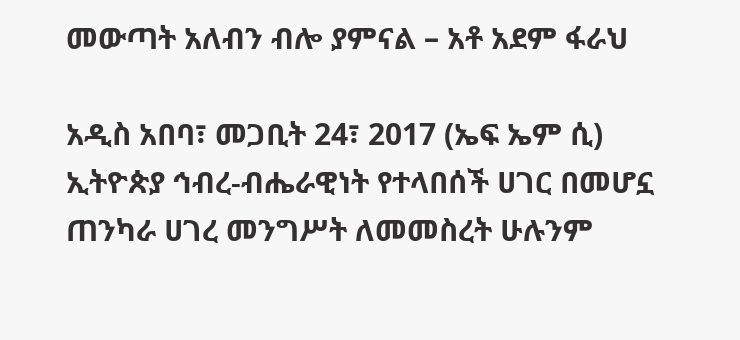መውጣት አለብን ብሎ ያምናል – አቶ አደም ፋራህ

አዲስ አበባ፣ መጋቢት 24፣ 2017 (ኤፍ ኤም ሲ) ኢትዮጵያ ኅብረ-ብሔራዊነት የተላበሰች ሀገር በመሆኗ ጠንካራ ሀገረ መንግሥት ለመመስረት ሁሉንም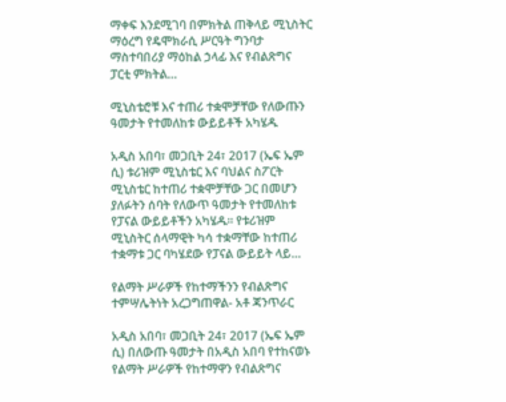ማቀፍ እንደሚገባ በምክትል ጠቅላይ ሚኒስትር ማዕረግ የዴሞክራሲ ሥርዓት ግንባታ ማስተባበሪያ ማዕከል ኃላፊ እና የብልጽግና ፓርቲ ምክትል…

ሚኒስቴሮቹ እና ተጠሪ ተቋሞቻቸው የለውጡን ዓመታት የተመለከቱ ውይይቶች አካሄዱ

አዲስ አበባ፣ መጋቢት 24፣ 2017 (ኤፍ ኤም ሲ) ቱሪዝም ሚኒስቴር እና ባህልና ስፖርት ሚኒስቴር ከተጠሪ ተቋሞቻቸው ጋር በመሆን ያለፉትን ሰባት የለውጥ ዓመታት የተመለከቱ የፓናል ውይይቶችን አካሄዱ፡፡ የቱሪዝም ሚኒስትር ሰላማዊት ካሳ ተቋማቸው ከተጠሪ ተቋማቱ ጋር ባካሄደው የፓናል ውይይት ላይ…

የልማት ሥራዎች የከተማችንን የብልጽግና ተምሣሌትነት አረጋግጠዋል- አቶ ጃንጥራር

አዲስ አበባ፣ መጋቢት 24፣ 2017 (ኤፍ ኤም ሲ) በለውጡ ዓመታት በአዲስ አበባ የተከናወኑ የልማት ሥራዎች የከተማዋን የብልጽግና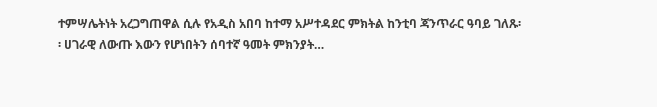ተምሣሌትነት አረጋግጠዋል ሲሉ የአዲስ አበባ ከተማ አሥተዳደር ምክትል ከንቲባ ጃንጥራር ዓባይ ገለጹ፡፡ ሀገራዊ ለውጡ እውን የሆነበትን ሰባተኛ ዓመት ምክንያት…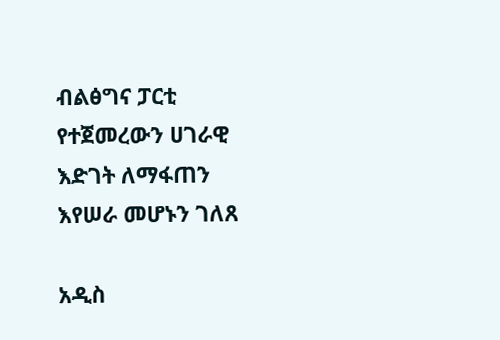ብልፅግና ፓርቲ የተጀመረውን ሀገራዊ እድገት ለማፋጠን እየሠራ መሆኑን ገለጸ

አዲስ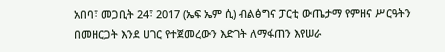አበባ፣ መጋቢት 24፣ 2017 (ኤፍ ኤም ሲ) ብልፅግና ፓርቲ ውጤታማ የምዘና ሥርዓትን በመዘርጋት እንደ ሀገር የተጀመረውን እድገት ለማፋጠን እየሠራ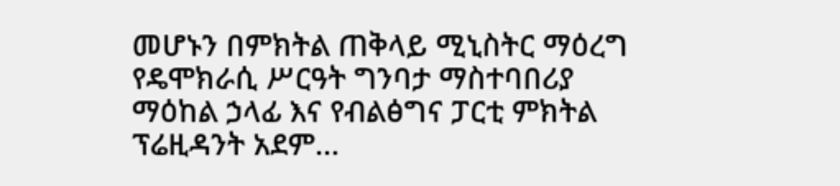መሆኑን በምክትል ጠቅላይ ሚኒስትር ማዕረግ የዴሞክራሲ ሥርዓት ግንባታ ማስተባበሪያ ማዕከል ኃላፊ እና የብልፅግና ፓርቲ ምክትል ፕሬዚዳንት አደም…